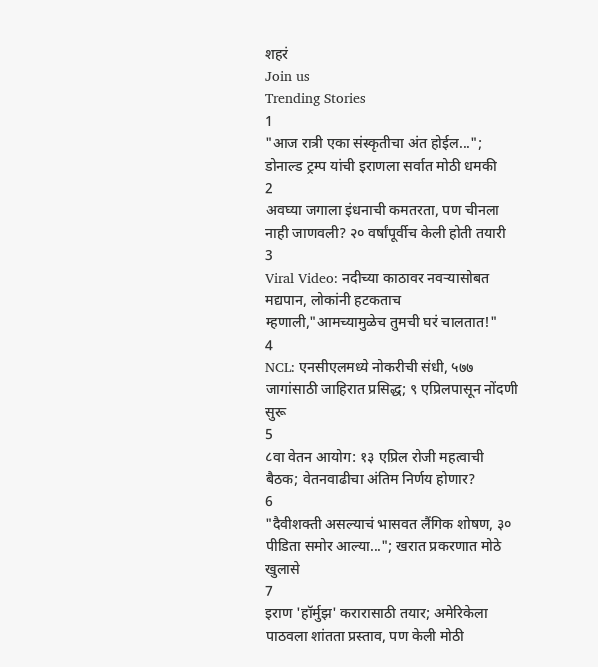शहरं
Join us
Trending Stories
1
"आज रात्री एका संस्कृतीचा अंत होईल..."; डोनाल्ड ट्रम्प यांची इराणला सर्वात मोठी धमकी
2
अवघ्या जगाला इंधनाची कमतरता, पण चीनला नाही जाणवली? २० वर्षांपूर्वीच केली होती तयारी
3
Viral Video: नदीच्या काठावर नवऱ्यासोबत मद्यपान, लोकांनी हटकताच म्हणाली,"आमच्यामुळेच तुमची घरं चालतात!"
4
NCL: एनसीएलमध्ये नोकरीची संधी, ५७७ जागांसाठी जाहिरात प्रसिद्ध; ९ एप्रिलपासून नोंदणी सुरू
5
८वा वेतन आयोग: १३ एप्रिल रोजी महत्वाची बैठक; वेतनवाढीचा अंतिम निर्णय होणार?
6
"दैवीशक्ती असल्याचं भासवत लैंगिक शोषण, ३० पीडिता समोर आल्या..."; खरात प्रकरणात मोठे खुलासे
7
इराण 'हॉर्मुझ' करारासाठी तयार; अमेरिकेला पाठवला शांतता प्रस्ताव, पण केली मोठी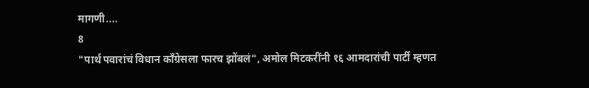मागणी....
8
"पार्थ पवारांचं विधान काँग्रेसला फारच झोंबलं", अमोल मिटकरींनी १६ आमदारांची पार्टी म्हणत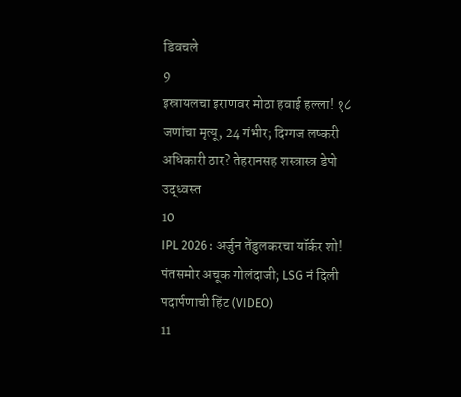डिवचले
9
इस्रायलचा इराणवर मोठा हवाई हल्ला! १८ जणांचा मृत्यू, 24 गंभीर; दिग्गज लष्करी अधिकारी ठार? तेहरानसह शस्त्रास्त्र डेपो उद्ध्वस्त
10
IPL 2026 : अर्जुन तेंडुलकरचा यॉर्कर शो! पंतसमोर अचूक गोलंदाजी; LSG नं दिली पदार्पणाची हिंट (VIDEO)
11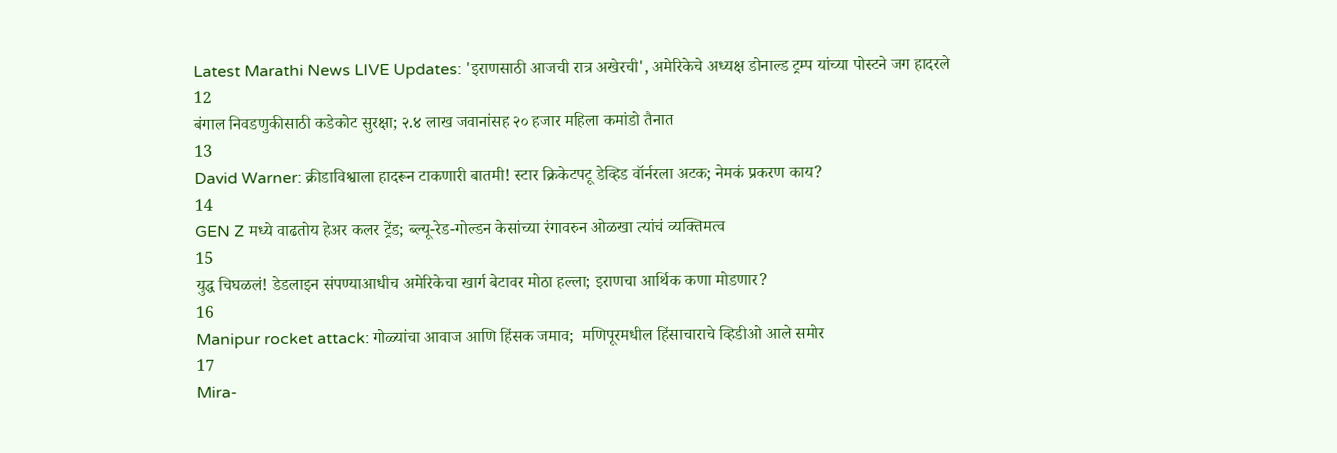Latest Marathi News LIVE Updates: 'इराणसाठी आजची रात्र अखेरची', अमेरिकेचे अध्यक्ष डोनाल्ड ट्रम्प यांच्या पोस्टने जग हादरले
12
बंगाल निवडणुकीसाठी कडेकोट सुरक्षा; २.४ लाख जवानांसह २० हजार महिला कमांडो तैनात
13
David Warner: क्रीडाविश्वाला हादरून टाकणारी बातमी! स्टार क्रिकेटपटू डेव्हिड वॉर्नरला अटक; नेमकं प्रकरण काय?
14
GEN Z मध्ये वाढतोय हेअर कलर ट्रेंड; ब्ल्यू-रेड-गोल्डन केसांच्या रंगावरुन ओळखा त्यांचं व्यक्तिमत्व
15
युद्ध चिघळलं! डेडलाइन संपण्याआधीच अमेरिकेचा खार्ग बेटावर मोठा हल्ला; इराणचा आर्थिक कणा मोडणार?
16
Manipur rocket attack: गोळ्यांचा आवाज आणि हिंसक जमाव;  मणिपूरमधील हिंसाचाराचे व्हिडीओ आले समोर
17
Mira-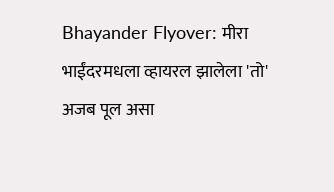Bhayander Flyover: मीरा भाईंदरमधला व्हायरल झालेला 'तो' अजब पूल असा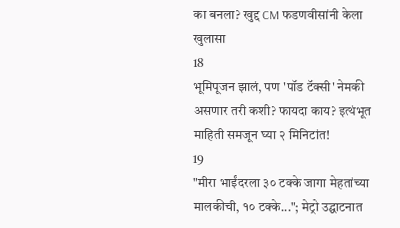का बनला? खुद्द CM फडणवीसांनी केला खुलासा
18
भूमिपूजन झालं, पण 'पॉड टॅक्सी' नेमकी असणार तरी कशी? फायदा काय? इत्थंभूत माहिती समजून घ्या २ मिनिटांत!
19
"मीरा भाईंदरला ३० टक्के जागा मेहतांच्या मालकीची, १० टक्के..."; मेट्रो उद्घाटनात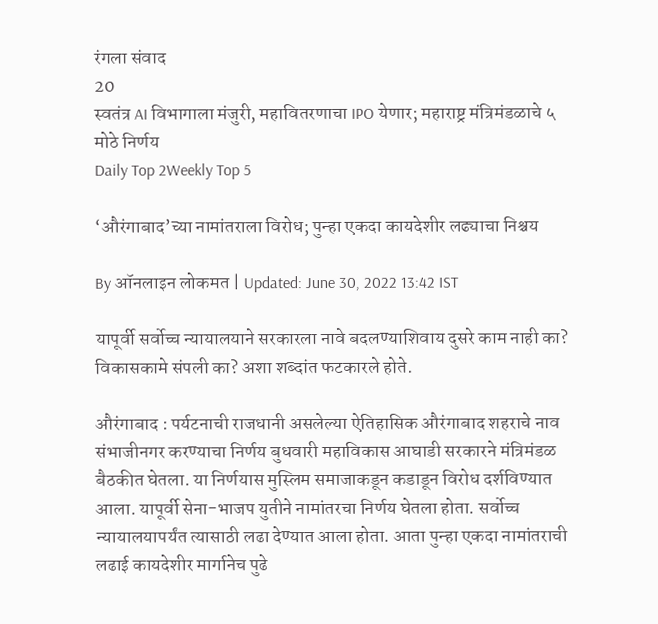रंगला संवाद
20
स्वतंत्र AI विभागाला मंजुरी, महावितरणाचा IPO येणार; महाराष्ट्र मंत्रिमंडळाचे ५ मोठे निर्णय
Daily Top 2Weekly Top 5

‘औरंगाबाद’च्या नामांतराला विरोध; पुन्हा एकदा कायदेशीर लढ्याचा निश्चय

By ऑनलाइन लोकमत | Updated: June 30, 2022 13:42 IST

यापूर्वी सर्वोच्च न्यायालयाने सरकारला नावे बदलण्याशिवाय दुसरे काम नाही का? विकासकामे संपली का? अशा शब्दांत फटकारले होते.

औरंगाबाद : पर्यटनाची राजधानी असलेल्या ऐतिहासिक औरंगाबाद शहराचे नाव संभाजीनगर करण्याचा निर्णय बुधवारी महाविकास आघाडी सरकारने मंत्रिमंडळ बैठकीत घेतला. या निर्णयास मुस्लिम समाजाकडून कडाडून विरोध दर्शविण्यात आला. यापूर्वी सेना-भाजप युतीने नामांतरचा निर्णय घेतला होता. सर्वोच्च न्यायालयापर्यंत त्यासाठी लढा देण्यात आला होता. आता पुन्हा एकदा नामांतराची लढाई कायदेशीर मार्गानेच पुढे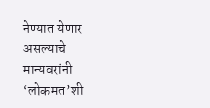नेण्यात येणार असल्याचे मान्यवरांनी ‘लोकमत’शी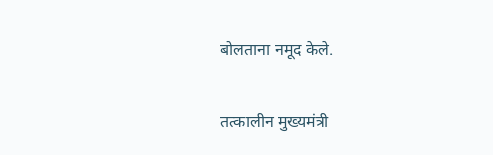बोलताना नमूद केले.

तत्कालीन मुख्यमंत्री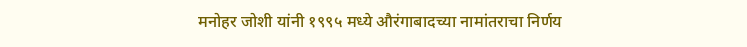मनोहर जोशी यांनी १९९५ मध्ये औरंगाबादच्या नामांतराचा निर्णय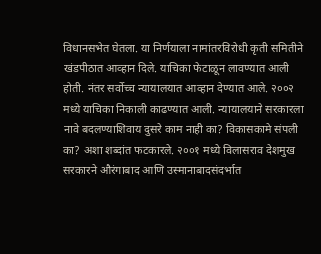विधानसभेत घेतला. या निर्णयाला नामांतरविरोधी कृती समितीने खंडपीठात आव्हान दिले. याचिका फेटाळून लावण्यात आली होती. नंतर सर्वोच्च न्यायालयात आव्हान देण्यात आले. २००२ मध्ये याचिका निकाली काढण्यात आली. न्यायालयाने सरकारला नावे बदलण्याशिवाय दुसरे काम नाही का? विकासकामे संपली का? अशा शब्दांत फटकारले. २००१ मध्ये विलासराव देशमुख सरकारने औरंगाबाद आणि उस्मानाबादसंदर्भात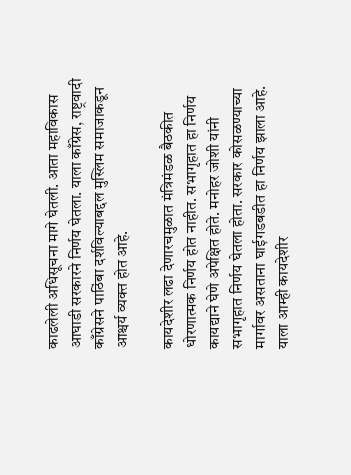काढलेली अधिसूचना मागे घेतली. आता महाविकास आघाडी सरकारने निर्णय घेतला. याला काँग्रेस, राष्ट्रवादी काँग्रेसने पाठिंबा दर्शविल्याबद्दल मुस्लिम समाजाकडून आश्चर्य व्यक्त होत आहे.

कायदेशीर लढा देणारचमुळात मंत्रिमंडळ बैठकीत धोरणात्मक निर्णय होत नाहीत. सभागृहात हा निर्णय कायद्याने घेणे अपेक्षित होते. मनोहर जोशी यांनी सभागृहात निर्णय घेतला होता. सरकार कोसळण्याच्या मार्गावर असताना घाईगडबडीत हा निर्णय झाला आहे. याला आम्ही कायदेशीर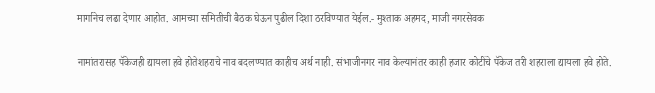मार्गानेच लढा देणार आहोत. आमच्या समितीची बैठक घेऊन पुढील दिशा ठरविण्यात येईल.- मुश्ताक अहमद, माजी नगरसेवक

नामांतरासह पॅकेजही द्यायला हवे होतेशहराचे नाव बदलण्यात काहीच अर्थ नाही. संभाजीनगर नाव केल्यानंतर काही हजार कोटींचे पॅकेज तरी शहराला द्यायला हवे होते.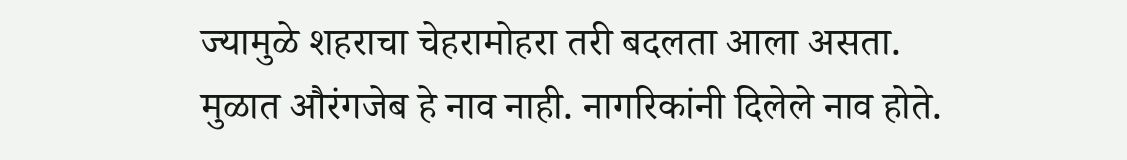ज्यामुळे शहराचा चेहरामोहरा तरी बदलता आला असता. मुळात औरंगजेब हे नाव नाही. नागरिकांनी दिलेले नाव होते.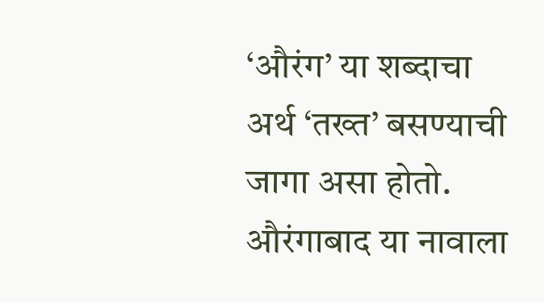‘औरंग’ या शब्दाचा अर्थ ‘तख्त’ बसण्याची जागा असा होतो. औरंगाबाद या नावाला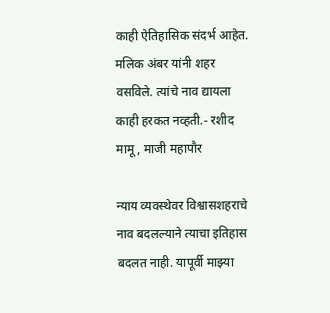काही ऐतिहासिक संदर्भ आहेत. मलिक अंबर यांनी शहर वसविले. त्यांचे नाव द्यायला काही हरकत नव्हती.- रशीद मामू, माजी महापौर

न्याय व्यवस्थेवर विश्वासशहराचे नाव बदलल्याने त्याचा इतिहास बदलत नाही. यापूर्वी माझ्या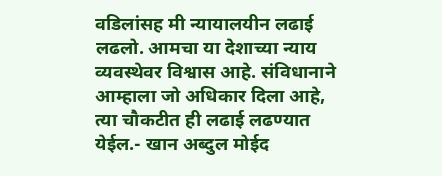वडिलांसह मी न्यायालयीन लढाई लढलो. आमचा या देशाच्या न्याय व्यवस्थेवर विश्वास आहे. संविधानाने आम्हाला जो अधिकार दिला आहे, त्या चौकटीत ही लढाई लढण्यात येईल.- खान अब्दुल मोईद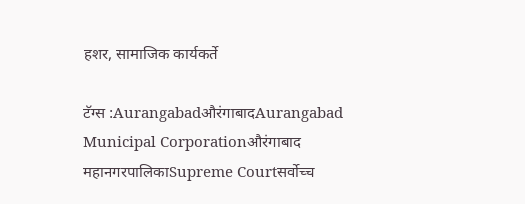हशर, सामाजिक कार्यकर्ते

टॅग्स :AurangabadऔरंगाबादAurangabad Municipal Corporationऔरंगाबाद महानगरपालिकाSupreme Courtसर्वोच्च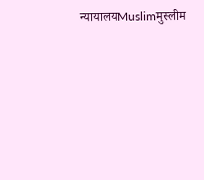न्यायालयMuslimमुस्लीम